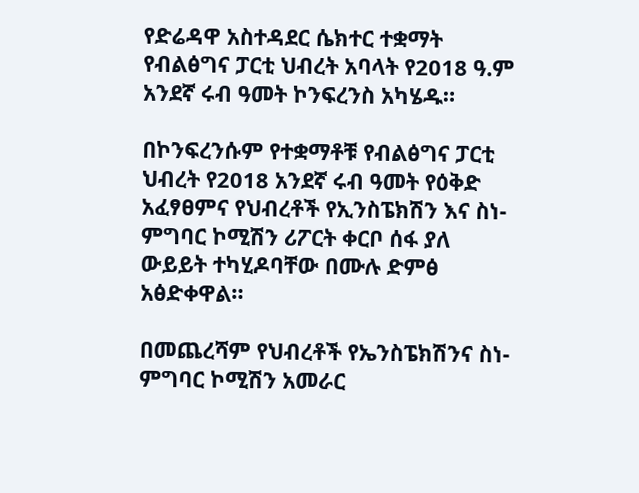የድሬዳዋ አስተዳደር ሴክተር ተቋማት የብልፅግና ፓርቲ ህብረት አባላት የ2018 ዓ.ም አንደኛ ሩብ ዓመት ኮንፍረንስ አካሄዱ።

በኮንፍረንሱም የተቋማቶቹ የብልፅግና ፓርቲ ህብረት የ2018 አንደኛ ሩብ ዓመት የዕቅድ አፈፃፀምና የህብረቶች የኢንስፔክሽን እና ስነ-ምግባር ኮሚሽን ሪፖርት ቀርቦ ሰፋ ያለ ውይይት ተካሂዶባቸው በሙሉ ድምፅ አፅድቀዋል።

በመጨረሻም የህብረቶች የኤንስፔክሽንና ስነ-ምግባር ኮሚሽን አመራር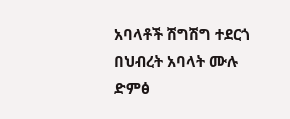አባላቶች ሽግሽግ ተደርጎ በህብረት አባላት ሙሉ ድምፅ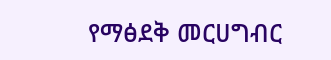የማፅደቅ መርሀግብር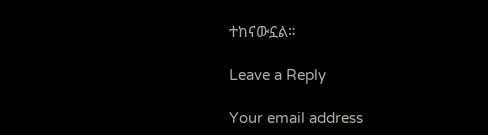ተከናውኗል።

Leave a Reply

Your email address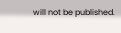will not be published.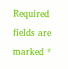Required fields are marked *